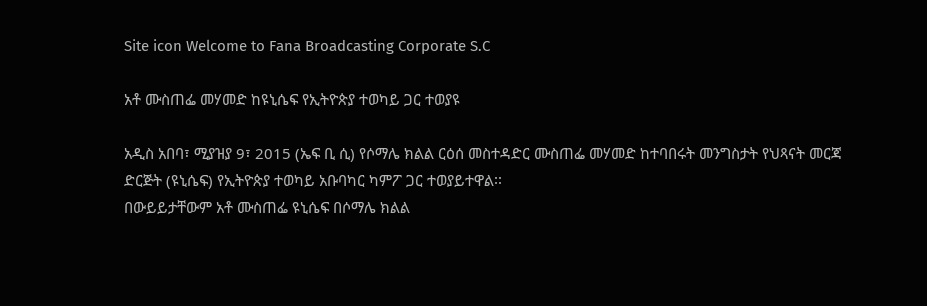Site icon Welcome to Fana Broadcasting Corporate S.C

አቶ ሙስጠፌ መሃመድ ከዩኒሴፍ የኢትዮጵያ ተወካይ ጋር ተወያዩ

አዲስ አበባ፣ ሚያዝያ 9፣ 2015 (ኤፍ ቢ ሲ) የሶማሌ ክልል ርዕሰ መስተዳድር ሙስጠፌ መሃመድ ከተባበሩት መንግስታት የህጻናት መርጃ ድርጅት (ዩኒሴፍ) የኢትዮጵያ ተወካይ አቡባካር ካምፖ ጋር ተወያይተዋል፡፡
በውይይታቸውም አቶ ሙስጠፌ ዩኒሴፍ በሶማሌ ክልል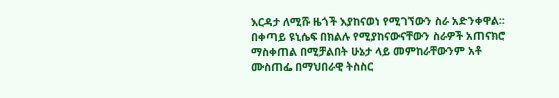እርዳታ ለሚሹ ዜጎች እያከናወነ የሚገኘውን ስራ አድንቀዋል፡፡
በቀጣይ ዩኒሴፍ በክልሉ የሚያከናውናቸውን ስራዎች አጠናክሮ ማስቀጠል በሚቻልበት ሁኔታ ላይ መምከራቸውንም አቶ ሙስጠፌ በማህበራዊ ትስስር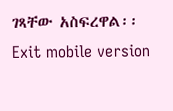ገጻቸው አስፍረዋል፡፡
Exit mobile version